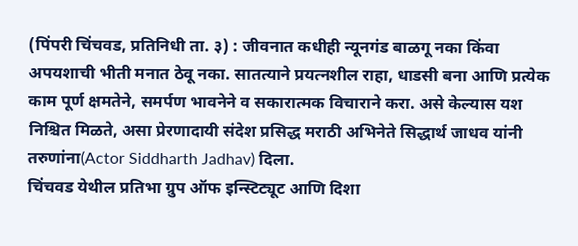(पिंपरी चिंचवड, प्रतिनिधी ता. ३) : जीवनात कधीही न्यूनगंड बाळगू नका किंवा अपयशाची भीती मनात ठेवू नका. सातत्याने प्रयत्नशील राहा, धाडसी बना आणि प्रत्येक काम पूर्ण क्षमतेने, समर्पण भावनेने व सकारात्मक विचाराने करा. असे केल्यास यश निश्चित मिळते, असा प्रेरणादायी संदेश प्रसिद्ध मराठी अभिनेते सिद्धार्थ जाधव यांनी तरुणांना(Actor Siddharth Jadhav) दिला.
चिंचवड येथील प्रतिभा ग्रुप ऑफ इन्स्टिट्यूट आणि दिशा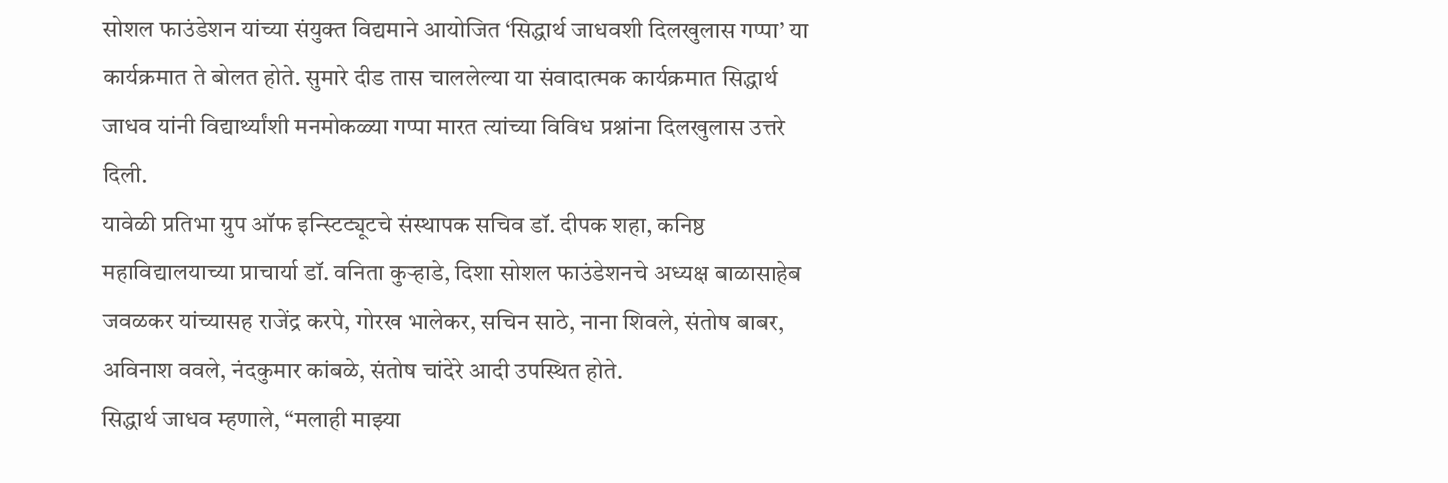सोशल फाउंडेशन यांच्या संयुक्त विद्यमाने आयोजित ‘सिद्धार्थ जाधवशी दिलखुलास गप्पा’ या कार्यक्रमात ते बोलत होते. सुमारे दीड तास चाललेल्या या संवादात्मक कार्यक्रमात सिद्धार्थ जाधव यांनी विद्यार्थ्यांशी मनमोकळ्या गप्पा मारत त्यांच्या विविध प्रश्नांना दिलखुलास उत्तरे दिली.
यावेळी प्रतिभा ग्रुप ऑफ इन्स्टिट्यूटचे संस्थापक सचिव डॉ. दीपक शहा, कनिष्ठ महाविद्यालयाच्या प्राचार्या डॉ. वनिता कुऱ्हाडे, दिशा सोशल फाउंडेशनचे अध्यक्ष बाळासाहेब जवळकर यांच्यासह राजेंद्र करपे, गोरख भालेकर, सचिन साठे, नाना शिवले, संतोष बाबर, अविनाश ववले, नंदकुमार कांबळे, संतोष चांदेरे आदी उपस्थित होते.
सिद्धार्थ जाधव म्हणाले, “मलाही माझ्या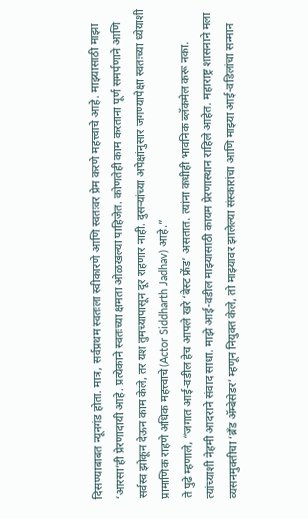दिसण्याबाबत न्यूनगंड होता. मात्र, सर्वप्रथम स्वतःला स्वीकारणे आणि स्वतःवर प्रेम करणे महत्त्वाचे आहे. माझ्यासाठी माझा ‘आरसा’ही प्रेरणादायी आहे. प्रत्येकाने स्वतःच्या क्षमता ओळखल्या पाहिजेत. कोणतेही काम करताना पूर्ण समर्पणाने आणि सर्वस्व झोकून देऊन काम केले, तर यश तुमच्यापासून दूर राहणार नाही. दुसऱ्यांच्या अपेक्षांनुसार जगण्यापेक्षा स्वतःच्या ध्येयाशी प्रामाणिक राहणे अधिक महत्त्वाचे(Actor Siddharth Jadhav) आहे.”
ते पुढे म्हणाले, “जगात आई-वडील हेच आपले खरे ‘बेस्ट फ्रेंड’ असतात. त्यांना कधीही भावनिक ब्लॅकमेल करू नका. त्यांच्याशी नेहमी आदराने संवाद साधा. माझे आई-वडील माझ्यासाठी कायम प्रेरणास्थान राहिले आहेत. महाराष्ट्र शासनाने मला व्यसनमुक्तीचा ‘ब्रँड ॲम्बेसेडर’ म्हणून नियुक्त केले, तो माझ्यावर झालेल्या संस्कारांचा आणि माझ्या आई-वडिलांचा सन्मान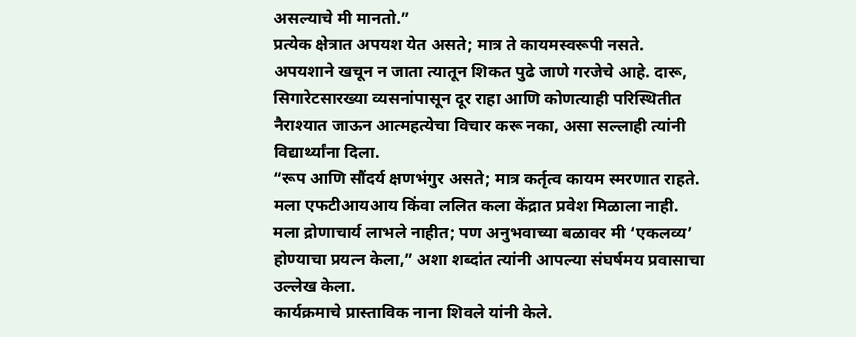असल्याचे मी मानतो.”
प्रत्येक क्षेत्रात अपयश येत असते; मात्र ते कायमस्वरूपी नसते. अपयशाने खचून न जाता त्यातून शिकत पुढे जाणे गरजेचे आहे. दारू, सिगारेटसारख्या व्यसनांपासून दूर राहा आणि कोणत्याही परिस्थितीत नैराश्यात जाऊन आत्महत्येचा विचार करू नका, असा सल्लाही त्यांनी विद्यार्थ्यांना दिला.
“रूप आणि सौंदर्य क्षणभंगुर असते; मात्र कर्तृत्व कायम स्मरणात राहते. मला एफटीआयआय किंवा ललित कला केंद्रात प्रवेश मिळाला नाही. मला द्रोणाचार्य लाभले नाहीत; पण अनुभवाच्या बळावर मी ‘एकलव्य’ होण्याचा प्रयत्न केला,” अशा शब्दांत त्यांनी आपल्या संघर्षमय प्रवासाचा उल्लेख केला.
कार्यक्रमाचे प्रास्ताविक नाना शिवले यांनी केले.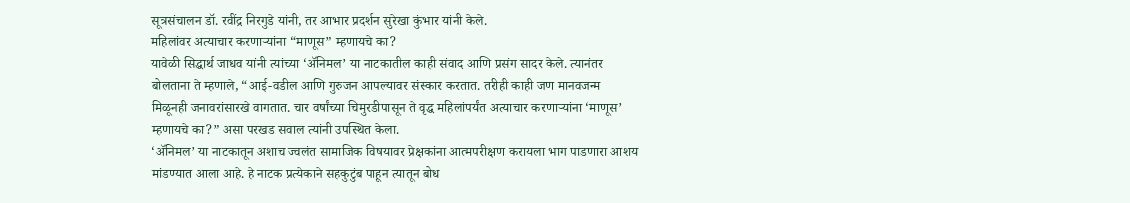सूत्रसंचालन डॉ. रवींद्र निरगुडे यांनी, तर आभार प्रदर्शन सुरेखा कुंभार यांनी केले.
महिलांवर अत्याचार करणाऱ्यांना “माणूस” म्हणायचे का?
यावेळी सिद्धार्थ जाधव यांनी त्यांच्या ‘ॲनिमल’ या नाटकातील काही संवाद आणि प्रसंग सादर केले. त्यानंतर बोलताना ते म्हणाले, “आई-वडील आणि गुरुजन आपल्यावर संस्कार करतात. तरीही काही जण मानवजन्म मिळूनही जनावरांसारखे वागतात. चार वर्षांच्या चिमुरडीपासून ते वृद्ध महिलांपर्यंत अत्याचार करणाऱ्यांना ‘माणूस’ म्हणायचे का?” असा परखड सवाल त्यांनी उपस्थित केला.
‘ॲनिमल’ या नाटकातून अशाच ज्वलंत सामाजिक विषयावर प्रेक्षकांना आत्मपरीक्षण करायला भाग पाडणारा आशय मांडण्यात आला आहे. हे नाटक प्रत्येकाने सहकुटुंब पाहून त्यातून बोध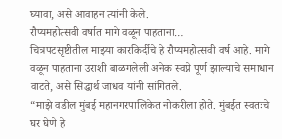घ्यावा, असे आवाहन त्यांनी केले.
रौप्यमहोत्सवी वर्षात मागे वळून पाहताना…
चित्रपटसृष्टीतील माझ्या कारकिर्दीचे हे रौप्यमहोत्सवी वर्ष आहे. मागे वळून पाहताना उराशी बाळगलेली अनेक स्वप्ने पूर्ण झाल्याचे समाधान वाटते, असे सिद्धार्थ जाधव यांनी सांगितले.
“माझे वडील मुंबई महानगरपालिकेत नोकरीला होते. मुंबईत स्वतःचे घर घेणे हे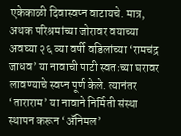एकेकाळी दिवास्वप्न वाटायचे. मात्र, अथक परिश्रमांच्या जोरावर वयाच्या अवघ्या २६ व्या वर्षी वडिलांच्या ‘रामचंद्र जाधव’ या नावाची पाटी स्वतःच्या घरावर लावण्याचे स्वप्न पूर्ण केले. त्यानंतर ‘ताराराम’ या नावाने निर्मिती संस्था स्थापन करून ‘ॲनिमल’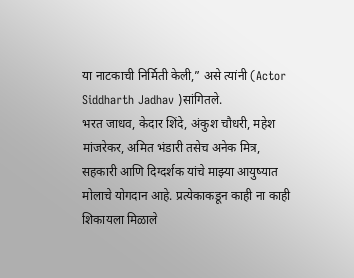या नाटकाची निर्मिती केली,” असे त्यांनी (Actor Siddharth Jadhav )सांगितले.
भरत जाधव, केदार शिंदे, अंकुश चौधरी, महेश मांजरेकर, अमित भंडारी तसेच अनेक मित्र, सहकारी आणि दिग्दर्शक यांचे माझ्या आयुष्यात मोलाचे योगदान आहे. प्रत्येकाकडून काही ना काही शिकायला मिळाले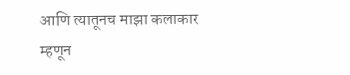आणि त्यातूनच माझा कलाकार म्हणून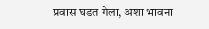प्रवास घडत गेला, अशा भावना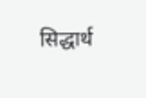सिद्धार्थ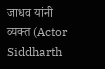जाधव यांनी व्यक्त (Actor Siddharth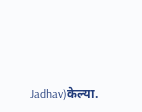Jadhav)केल्या.